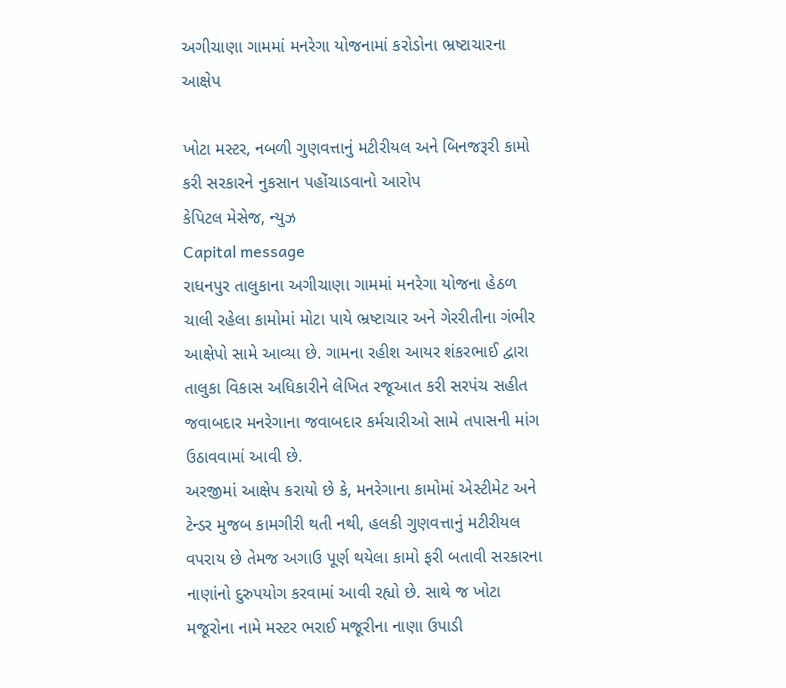અગીચાણા ગામમાં મનરેગા યોજનામાં કરોડોના ભ્રષ્ટાચારના આક્ષેપ

ખોટા મસ્ટર, નબળી ગુણવત્તાનું મટીરીયલ અને બિનજરૂરી કામો કરી સરકારને નુકસાન પહોંચાડવાનો આરોપ
કેપિટલ મેસેજ, ન્યુઝ
Capital message
રાધનપુર તાલુકાના અગીચાણા ગામમાં મનરેગા યોજના હેઠળ ચાલી રહેલા કામોમાં મોટા પાયે ભ્રષ્ટાચાર અને ગેરરીતીના ગંભીર આક્ષેપો સામે આવ્યા છે. ગામના રહીશ આયર શંકરભાઈ દ્વારા તાલુકા વિકાસ અધિકારીને લેખિત રજૂઆત કરી સરપંચ સહીત જવાબદાર મનરેગાના જવાબદાર કર્મચારીઓ સામે તપાસની માંગ ઉઠાવવામાં આવી છે.
અરજીમાં આક્ષેપ કરાયો છે કે, મનરેગાના કામોમાં એસ્ટીમેટ અને ટેન્ડર મુજબ કામગીરી થતી નથી, હલકી ગુણવત્તાનું મટીરીયલ વપરાય છે તેમજ અગાઉ પૂર્ણ થયેલા કામો ફરી બતાવી સરકારના નાણાંનો દુરુપયોગ કરવામાં આવી રહ્યો છે. સાથે જ ખોટા મજૂરોના નામે મસ્ટર ભરાઈ મજૂરીના નાણા ઉપાડી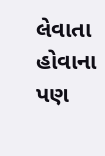લેવાતા હોવાના પણ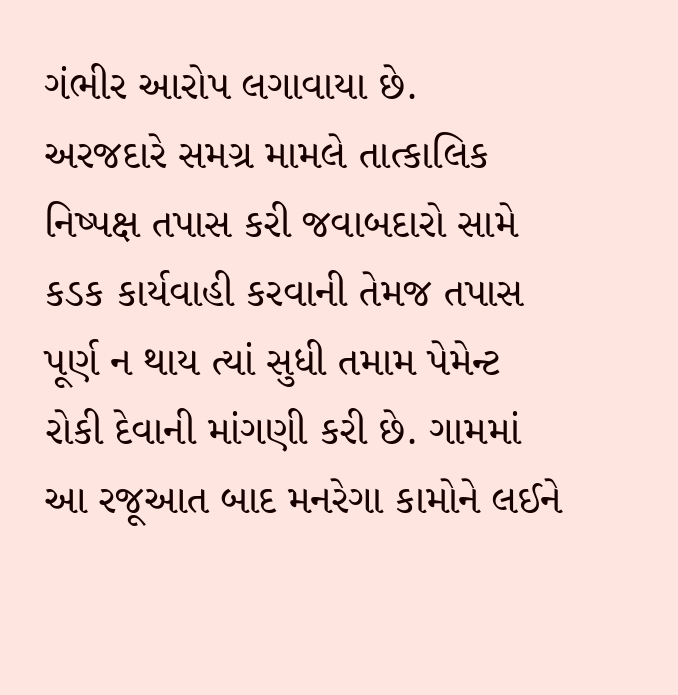ગંભીર આરોપ લગાવાયા છે.
અરજદારે સમગ્ર મામલે તાત્કાલિક નિષ્પક્ષ તપાસ કરી જવાબદારો સામે કડક કાર્યવાહી કરવાની તેમજ તપાસ પૂર્ણ ન થાય ત્યાં સુધી તમામ પેમેન્ટ રોકી દેવાની માંગણી કરી છે. ગામમાં આ રજૂઆત બાદ મનરેગા કામોને લઈને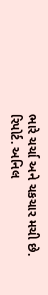ભારે ચર્ચા અને ચકચાર મચી છે.
રિપોર્ટ. અનિલ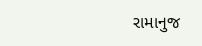રામાનુજ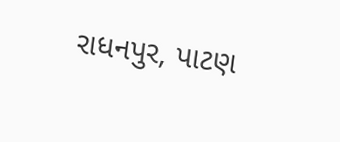રાધનપુર, પાટણ